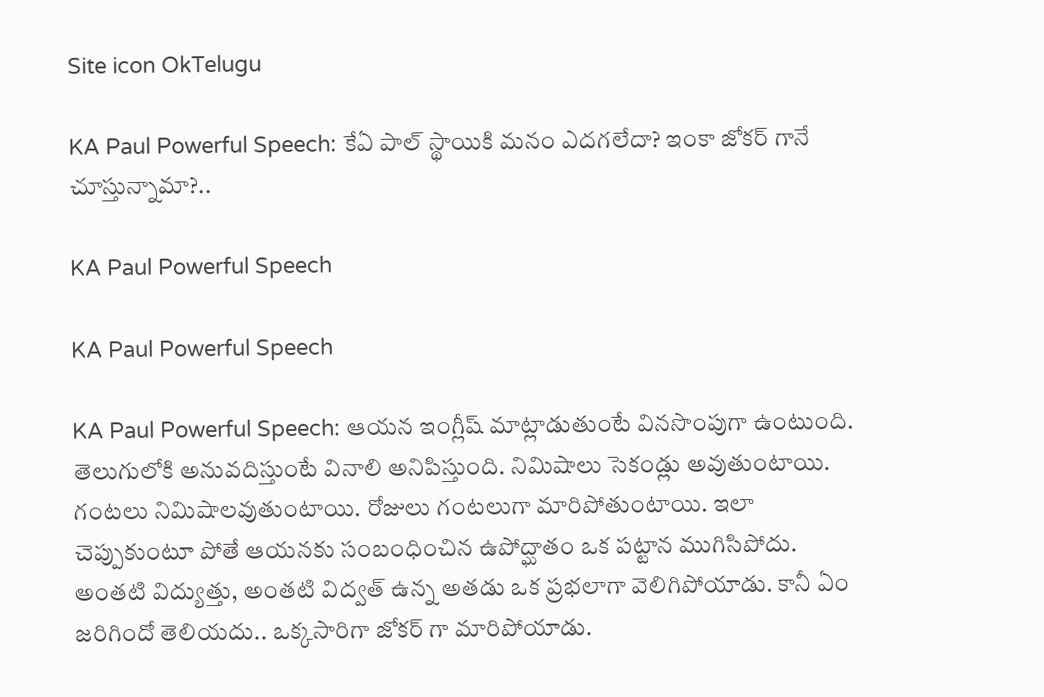Site icon OkTelugu

KA Paul Powerful Speech: కేఏ పాల్ స్థాయికి మనం ఎదగలేదా? ఇంకా జోకర్ గానే చూస్తున్నామా?..

KA Paul Powerful Speech

KA Paul Powerful Speech

KA Paul Powerful Speech: ఆయన ఇంగ్లీష్ మాట్లాడుతుంటే వినసొంపుగా ఉంటుంది. తెలుగులోకి అనువదిస్తుంటే వినాలి అనిపిస్తుంది. నిమిషాలు సెకండ్లు అవుతుంటాయి. గంటలు నిమిషాలవుతుంటాయి. రోజులు గంటలుగా మారిపోతుంటాయి. ఇలా చెప్పుకుంటూ పోతే ఆయనకు సంబంధించిన ఉపోద్ఘాతం ఒక పట్టాన ముగిసిపోదు. అంతటి విద్యుత్తు, అంతటి విద్వత్ ఉన్న అతడు ఒక ప్రభలాగా వెలిగిపోయాడు. కానీ ఏం జరిగిందో తెలియదు.. ఒక్కసారిగా జోకర్ గా మారిపోయాడు.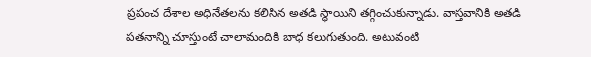ప్రపంచ దేశాల అధినేతలను కలిసిన అతడి స్థాయిని తగ్గించుకున్నాడు. వాస్తవానికి అతడి పతనాన్ని చూస్తుంటే చాలామందికి బాధ కలుగుతుంది. అటువంటి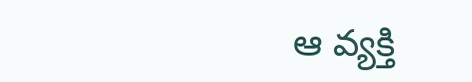ఆ వ్యక్తి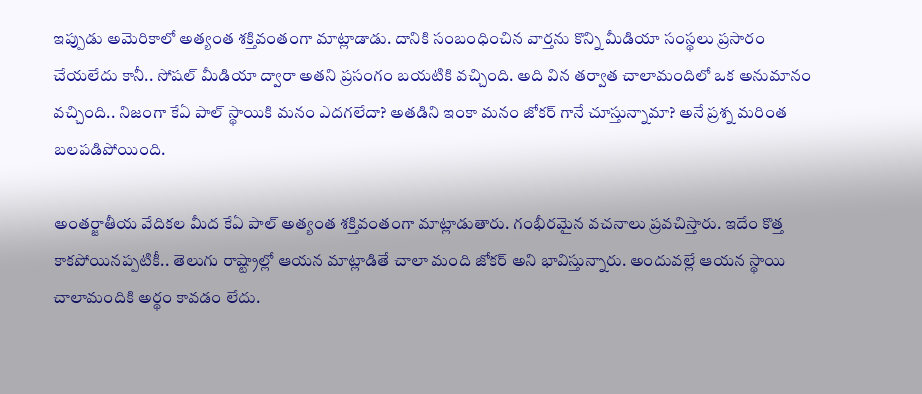ఇప్పుడు అమెరికాలో అత్యంత శక్తివంతంగా మాట్లాడాడు. దానికి సంబంధించిన వార్తను కొన్ని మీడియా సంస్థలు ప్రసారం చేయలేదు కానీ.. సోషల్ మీడియా ద్వారా అతని ప్రసంగం బయటికి వచ్చింది. అది విన తర్వాత చాలామందిలో ఒక అనుమానం వచ్చింది.. నిజంగా కేఏ పాల్ స్థాయికి మనం ఎదగలేదా? అతడిని ఇంకా మనం జోకర్ గానే చూస్తున్నామా? అనే ప్రశ్న మరింత బలపడిపోయింది.

అంతర్జాతీయ వేదికల మీద కేఏ పాల్ అత్యంత శక్తివంతంగా మాట్లాడుతారు. గంభీరమైన వచనాలు ప్రవచిస్తారు. ఇదేం కొత్త కాకపోయినప్పటికీ.. తెలుగు రాష్ట్రాల్లో ఆయన మాట్లాడితే చాలా మంది జోకర్ అని భావిస్తున్నారు. అందువల్లే ఆయన స్థాయి చాలామందికి అర్థం కావడం లేదు.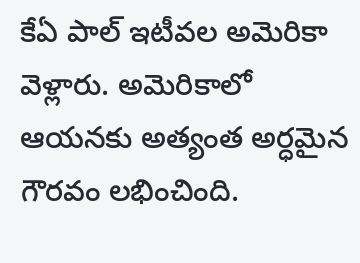కేఏ పాల్ ఇటీవల అమెరికా వెళ్లారు. అమెరికాలో ఆయనకు అత్యంత అర్ధమైన గౌరవం లభించింది.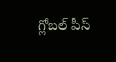గ్లోబల్ పీస్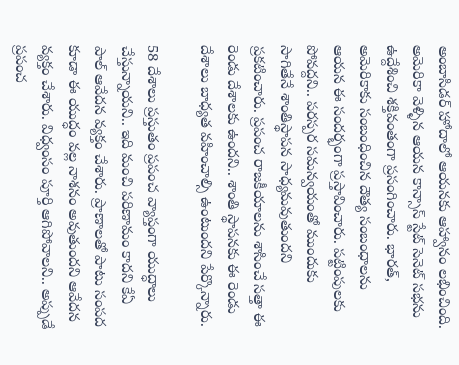అంబాసిడర్ హోదాలో ఆయనకు ఆహ్వానం లభించింది. అమెరికా వెళ్ళిన ఆయన కాన్సాస్ స్టేట్ సెనెట్ సభను ఉద్దేశించి శక్తివంతంగా ప్రసంగించారు. భారత్, అమెరికాకు సంబంధించిన దౌత్య సంబంధాలను ఆయన ఈ సందర్భంగా ప్రస్తావించారు. పట్టింపులకు పోవద్దని.. పరస్పర సమన్వయంతో ముందుకు సాగితేనే శాంతిస్థాపన సాధ్యమవుతుందని ప్రకటించారు. ప్రపంచ రాజకీయాలను శాసించే సత్తా ఈ రెండు దేశాలకు ఉందని.. శాంతి స్థాపనకు ఈ రెండు దేశాలు బాధ్యత వహించాల్సి ఉంటుందని పేర్కొన్నారు.

58 దేశాలు ప్రస్తుతం ప్రపంచ వ్యాప్తంగా యుద్ధాలు చేస్తున్నాయని.. ఇది మంచి పరిణామం కాదని కేఏ పాల్ ఆవేదన వ్యక్తం చేశారు. ప్రాణాలతో పాటు సంపద కూడా ఈ యుద్ధం వల్ల నాశనం అవుతుందని ఆవేదన వ్యక్తం చేశారు. విధ్వంసం పూర్తి ఆగిపోవాలని.. అప్పుడే ప్రపంచ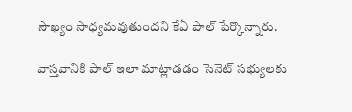సౌఖ్యం సాధ్యమవుతుందని కేఏ పాల్ పేర్కొన్నారు.

వాస్తవానికి పాల్ ఇలా మాట్లాడడం సెనెట్ సభ్యులకు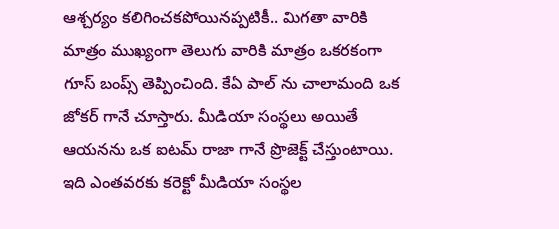ఆశ్చర్యం కలిగించకపోయినప్పటికీ.. మిగతా వారికి మాత్రం ముఖ్యంగా తెలుగు వారికి మాత్రం ఒకరకంగా గూస్ బంప్స్ తెప్పించింది. కేఏ పాల్ ను చాలామంది ఒక జోకర్ గానే చూస్తారు. మీడియా సంస్థలు అయితే ఆయనను ఒక ఐటమ్ రాజా గానే ప్రొజెక్ట్ చేస్తుంటాయి. ఇది ఎంతవరకు కరెక్టో మీడియా సంస్థల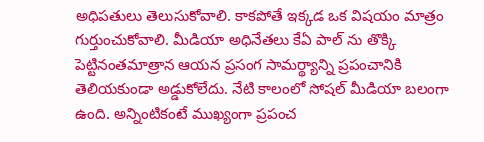అధిపతులు తెలుసుకోవాలి. కాకపోతే ఇక్కడ ఒక విషయం మాత్రం గుర్తుంచుకోవాలి. మీడియా అధినేతలు కేఏ పాల్ ను తొక్కి పెట్టినంతమాత్రాన ఆయన ప్రసంగ సామర్థ్యాన్ని ప్రపంచానికి తెలియకుండా అడ్డుకోలేదు. నేటి కాలంలో సోషల్ మీడియా బలంగా ఉంది. అన్నింటికంటే ముఖ్యంగా ప్రపంచ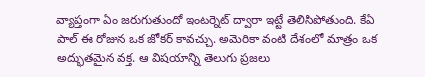వ్యాప్తంగా ఏం జరుగుతుందో ఇంటర్నెట్ ద్వారా ఇట్టే తెలిసిపోతుంది. కేఏ పాల్ ఈ రోజున ఒక జోకర్ కావచ్చు. అమెరికా వంటి దేశంలో మాత్రం ఒక అద్భుతమైన వక్త. ఆ విషయాన్ని తెలుగు ప్రజలు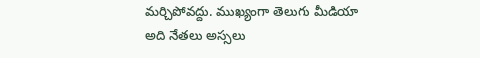మర్చిపోవద్దు. ముఖ్యంగా తెలుగు మీడియా అది నేతలు అస్సలు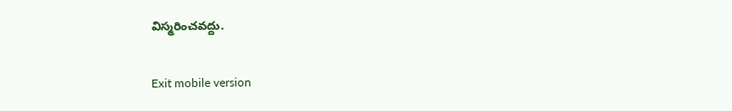విస్మరించవద్దు.

Exit mobile version